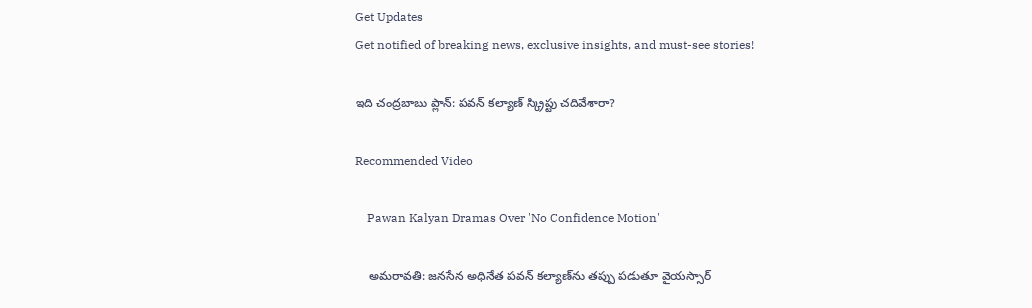Get Updates
Get notified of breaking news, exclusive insights, and must-see stories!

ఇది చంద్రబాబు ప్లాన్: పవన్ కల్యాణ్ స్క్రిప్టు చదివేశారా?

Recommended Video

    Pawan Kalyan Dramas Over 'No Confidence Motion'

    అమరావతి: జనసేన అధినేత పవన్ కల్యాణ్‌ను తప్పు పడుతూ వైయస్సార్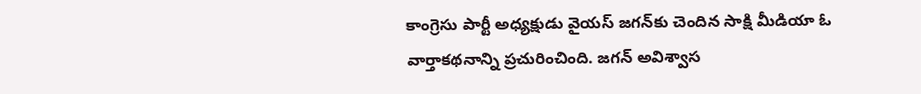కాంగ్రెసు పార్టీ అధ్యక్షుడు వైయస్ జగన్‌కు చెందిన సాక్షి మీడియా ఓ వార్తాకథనాన్ని ప్రచురించింది. జగన్ అవిశ్వాస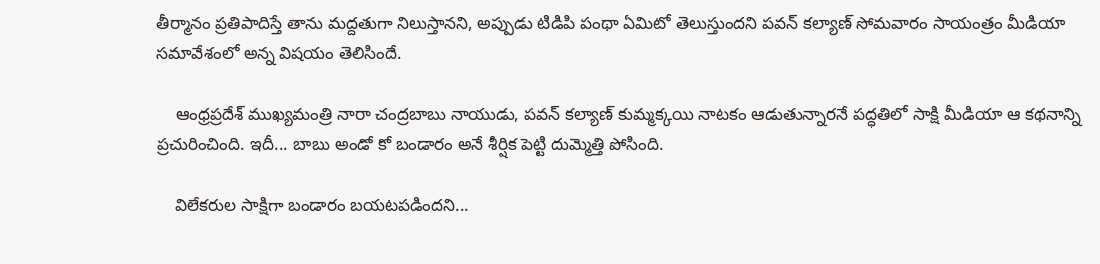తీర్మానం ప్రతిపాదిస్తే తాను మద్దతుగా నిలుస్తానని, అప్పుడు టిడిపి పంథా ఏమిటో తెలుస్తుందని పవన్ కల్యాణ్ సోమవారం సాయంత్రం మీడియా సమావేశంలో అన్న విషయం తెలిసిందే.

    ఆంధ్రప్రదేశ్ ముఖ్యమంత్రి నారా చంద్రబాబు నాయుడు, పవన్ కల్యాణ్ కుమ్మక్కయి నాటకం ఆడుతున్నారనే పద్ధతిలో సాక్షి మీడియా ఆ కథనాన్ని ప్రచురించింది. ఇదీ... బాబు అండో కో బండారం అనే శీర్షిక పెట్టి దుమ్మెత్తి పోసింది.

    విలేకరుల సాక్షిగా బండారం బయటపడిందని...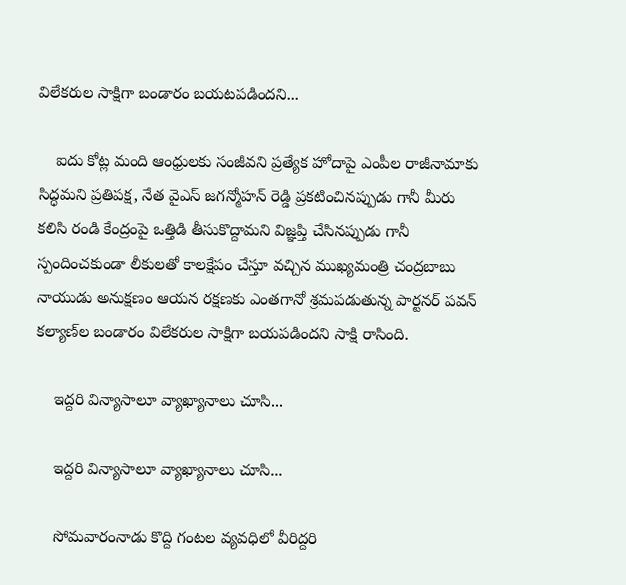విలేకరుల సాక్షిగా బండారం బయటపడిందని...

    ఐదు కోట్ల మంది ఆంధ్రులకు సంజీవని ప్రత్యేక హోదాపై ఎంపీల రాజీనామాకు సిద్ధమని ప్రతిపక్ష, నేత వైఎస్ జగన్మోహన్ రెడ్డి ప్రకటించినప్పుడు గానీ మీరు కలిసి రండి కేంద్రంపై ఒత్తిడి తీసుకొద్దామని విజ్ఞప్తి చేసినప్పుడు గానీ స్పందించకుండా లీకులతో కాలక్షేపం చేస్తూ వచ్చిన ముఖ్యమంత్రి చంద్రబాబు నాయుడు అనుక్షణం ఆయన రక్షణకు ఎంతగానో శ్రమపడుతున్న పార్టనర్ పవన్ కల్యాణ్‌ల బండారం విలేకరుల సాక్షిగా బయపడిందని సాక్షి రాసింది.

    ఇద్దరి విన్యాసాలూ వ్యాఖ్యానాలు చూసి...

    ఇద్దరి విన్యాసాలూ వ్యాఖ్యానాలు చూసి...

    సోమవారంనాడు కొద్ది గంటల వ్యవధిలో వీరిద్దరి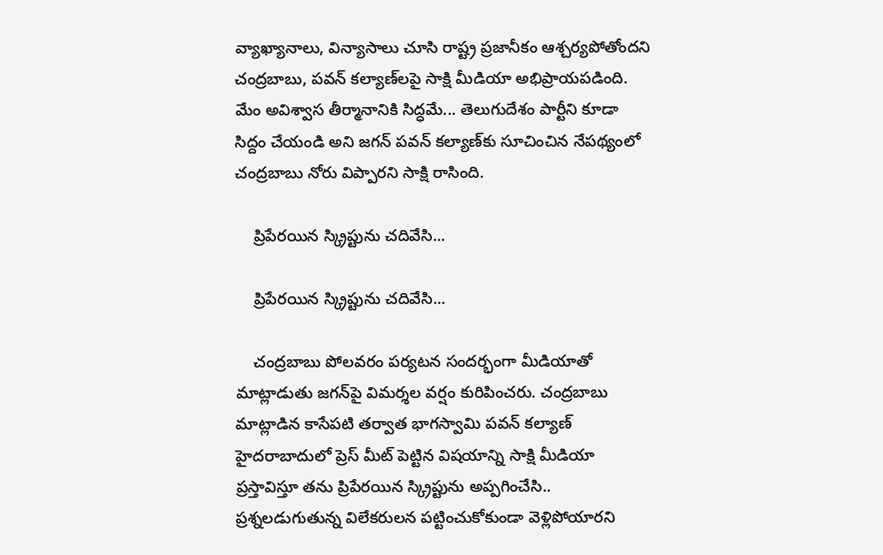వ్యాఖ్యానాలు, విన్యాసాలు చూసి రాష్ట్ర ప్రజానీకం ఆశ్చర్యపోతోందని చంద్రబాబు, పవన్ కల్యాణ్‌లపై సాక్షి మీడియా అభిప్రాయపడింది. మేం అవిశ్వాస తీర్మానానికి సిద్ధమే... తెలుగుదేశం పార్టీని కూడా సిద్దం చేయండి అని జగన్ పవన్ కల్యాణ్‌కు సూచించిన నేపథ్యంలో చంద్రబాబు నోరు విప్పారని సాక్షి రాసింది.

    ప్రిపేరయిన స్క్రిప్టును చదివేసి...

    ప్రిపేరయిన స్క్రిప్టును చదివేసి...

    చంద్రబాబు పోలవరం పర్యటన సందర్భంగా మీడియాతో మాట్లాడుతు జగన్‌పై విమర్శల వర్షం కురిపించరు. చంద్రబాబు మాట్లాడిన కాసేపటి తర్వాత భాగస్వామి పవన్ కల్యాణ్ హైదరాబాదులో ప్రెస్ మీట్ పెట్టిన విషయాన్ని సాక్షి మీడియా ప్రస్తావిస్తూ తను ప్రిపేరయిన స్క్రిప్టును అప్పగించేసి.. ప్రశ్నలడుగుతున్న విలేకరులన పట్టించుకోకుండా వెళ్లిపోయారని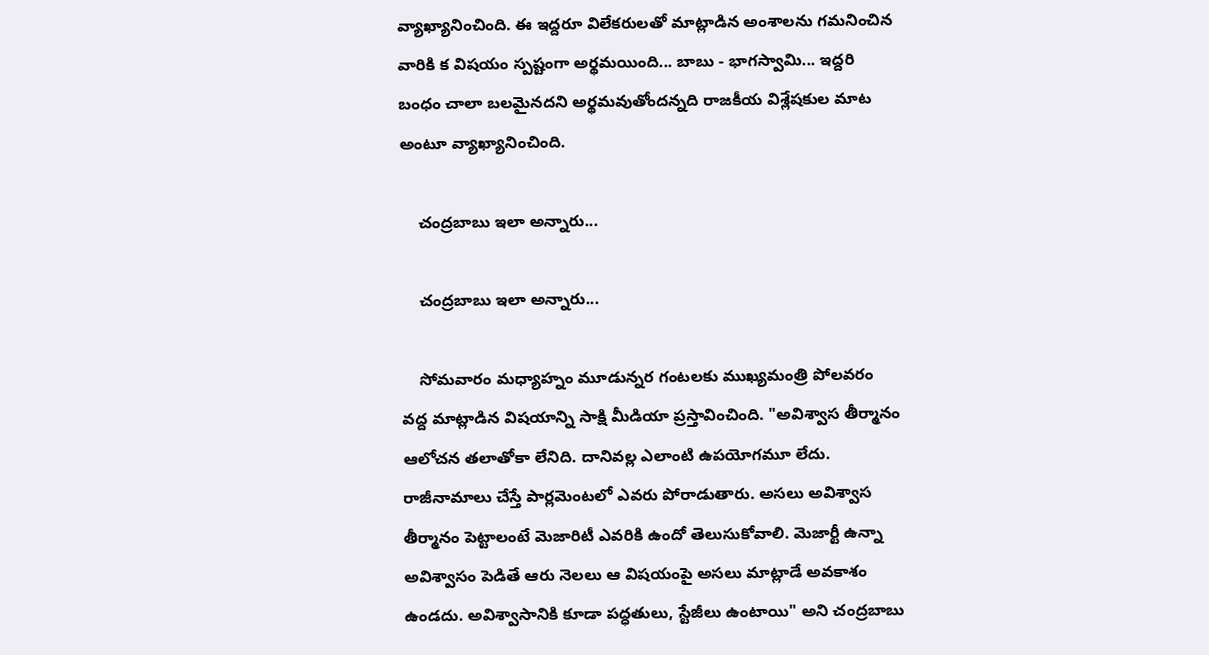వ్యాఖ్యానించింది. ఈ ఇద్దరూ విలేకరులతో మాట్లాడిన అంశాలను గమనించిన వారికి క విషయం స్పష్టంగా అర్థమయింది... బాబు - భాగస్వామి... ఇద్దరి బంధం చాలా బలమైనదని అర్థమవుతోందన్నది రాజకీయ విశ్లేషకుల మాట అంటూ వ్యాఖ్యానించింది.

    చంద్రబాబు ఇలా అన్నారు...

    చంద్రబాబు ఇలా అన్నారు...

    సోమవారం మధ్యాహ్నం మూడున్నర గంటలకు ముఖ్యమంత్రి పోలవరం వద్ద మాట్లాడిన విషయాన్ని సాక్షి మీడియా ప్రస్తావించింది. "అవిశ్వాస తీర్మానం ఆలోచన తలాతోకా లేనిది. దానివల్ల ఎలాంటి ఉపయోగమూ లేదు. రాజీనామాలు చేస్తే పార్లమెంటలో ఎవరు పోరాడుతారు. అసలు అవిశ్వాస తీర్మానం పెట్టాలంటే మెజారిటీ ఎవరికి ఉందో తెలుసుకోవాలి. మెజార్టీ ఉన్నా అవిశ్వాసం పెడితే ఆరు నెలలు ఆ విషయంపై అసలు మాట్లాడే అవకాశం ఉండదు. అవిశ్వాసానికి కూడా పద్ధతులు, స్టేజీలు ఉంటాయి" అని చంద్రబాబు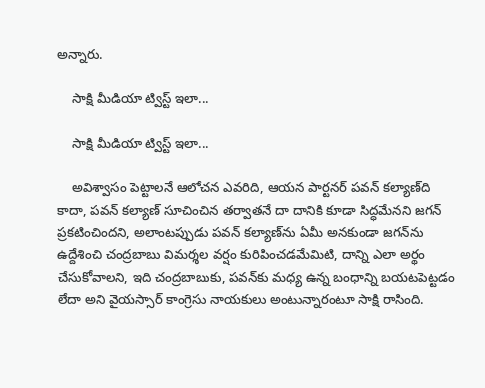అన్నారు.

    సాక్షి మీడియా ట్విస్ట్ ఇలా...

    సాక్షి మీడియా ట్విస్ట్ ఇలా...

    అవిశ్వాసం పెట్టాలనే ఆలోచన ఎవరిది, ఆయన పార్టనర్ పవన్ కల్యాణ్‌ది కాదా, పవన్ కల్యాణ్ సూచించిన తర్వాతనే దా దానికి కూడా సిద్ధమేనని జగన్ ప్రకటించిందని, అలాంటప్పుడు పవన్ కల్యాణ్‌ను ఏమీ అనకుండా జగన్‌ను ఉద్దేశించి చంద్రబాబు విమర్శల వర్షం కురిపించడమేమిటి, దాన్ని ఎలా అర్థం చేసుకోవాలని, ఇది చంద్రబాబుకు, పవన్‌కు మధ్య ఉన్న బంధాన్ని బయటపెట్టడం లేదా అని వైయస్సార్ కాంగ్రెసు నాయకులు అంటున్నారంటూ సాక్షి రాసింది.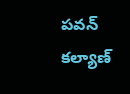పవన్ కల్యాణ్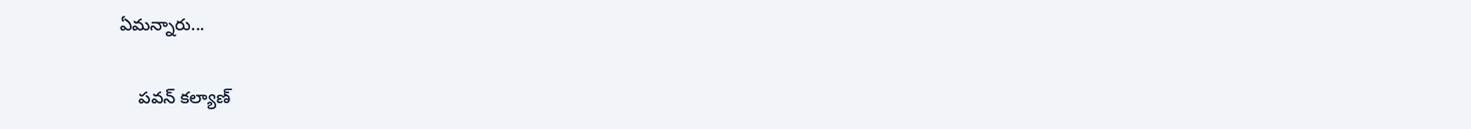ఏమన్నారు...

    పవన్ కల్యాణ్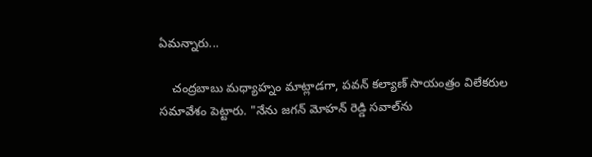ఏమన్నారు...

    చంద్రబాబు మధ్యాహ్నం మాట్లాడగా, పవన్ కల్యాణ్ సాయంత్రం విలేకరుల సమావేశం పెట్టారు. "నేను జగన్ మోహన్ రెడ్డి సవాల్‌ను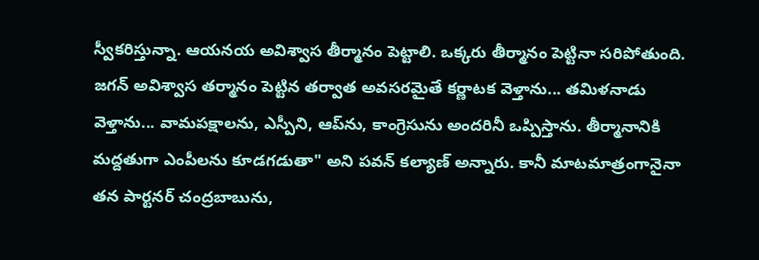స్వీకరిస్తున్నా. ఆయనయ అవిశ్వాస తీర్మానం పెట్టాలి. ఒక్కరు తీర్మానం పెట్టినా సరిపోతుంది. జగన్ అవిశ్వాస తర్మానం పెట్టిన తర్వాత అవసరమైతే కర్ణాటక వెళ్తాను... తమిళనాడు వెళ్తాను... వామపక్షాలను, ఎస్పీని, ఆప్‌ను, కాంగ్రెసును అందరినీ ఒప్పిస్తాను. తీర్మానానికి మద్దతుగా ఎంపీలను కూడగడుతా" అని పవన్ కల్యాణ్ అన్నారు. కానీ మాటమాత్రంగానైనా తన పార్టనర్ చంద్రబాబును,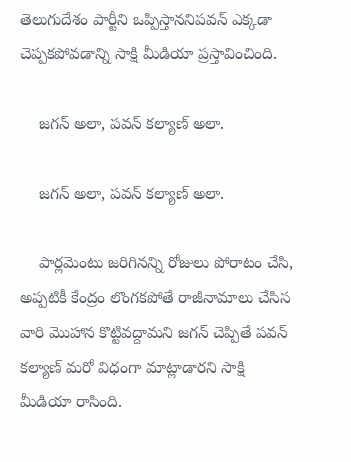తెలుగుదేశం పార్టీని ఒప్పిస్తాననిపవన్ ఎక్కడా చెప్పకపోవడాన్ని సాక్షి మీడియా ప్రస్తావించింది.

    జగన్ అలా, పవన్ కల్యాణ్ అలా.

    జగన్ అలా, పవన్ కల్యాణ్ అలా.

    పార్లమెంటు జరిగినన్ని రోజులు పోరాటం చేసి, అప్పటికీ కేంద్రం లొంగకపోతే రాజీనామాలు చేసిస వారి మొహాన కొట్టివద్దామని జగన్ చెప్పితే పవన్ కల్యాణ్ మరో విధంగా మాట్లాడారని సాక్షి మీడియా రాసింది.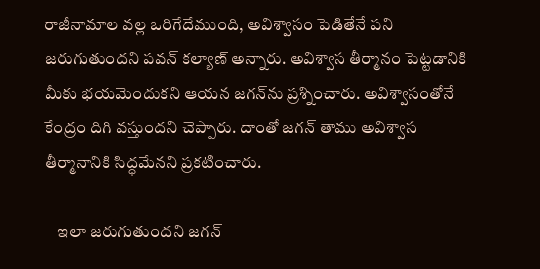రాజీనామాల వల్ల ఒరిగేదేముంది, అవిశ్వాసం పెడితేనే పని జరుగుతుందని పవన్ కల్యాణ్ అన్నారు. అవిశ్వాస తీర్మానం పెట్టడానికి మీకు భయమెందుకని ఆయన జగన్‌ను ప్రశ్నించారు. అవిశ్వాసంతోనే కేంద్రం దిగి వస్తుందని చెప్పారు. దాంతో జగన్ తాము అవిశ్వాస తీర్మానానికి సిద్ధమేనని ప్రకటించారు.

    ఇలా జరుగుతుందని జగన్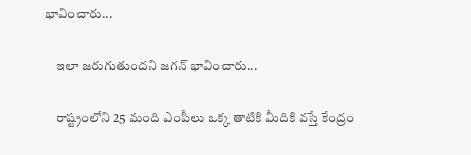భావించారు...

    ఇలా జరుగుతుందని జగన్ భావించారు...

    రాష్ట్రంలోని 25 మంది ఎంపీలు ఒక్క తాటికి మీదికి వస్తే కేంద్రం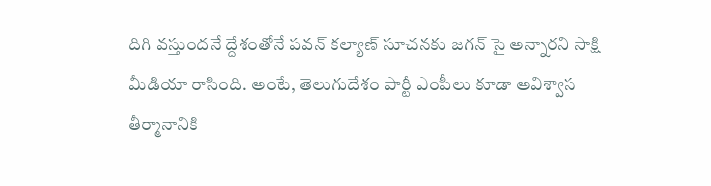దిగి వస్తుందనే ద్దేశంతోనే పవన్ కల్యాణ్ సూచనకు జగన్ సై అన్నారని సాక్షి మీడియా రాసింది. అంటే, తెలుగుదేశం పార్టీ ఎంపీలు కూడా అవిశ్వాస తీర్మానానికి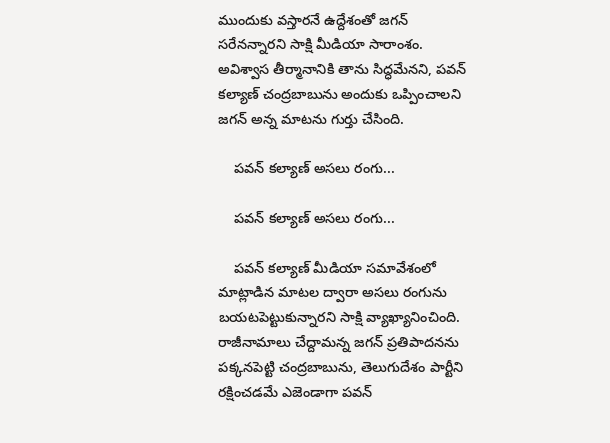ముందుకు వస్తారనే ఉద్దేశంతో జగన్ సరేనన్నారని సాక్షి మీడియా సారాంశం. అవిశ్వాస తీర్మానానికి తాను సిద్ధమేనని, పవన్ కల్యాణ్ చంద్రబాబును అందుకు ఒప్పించాలని జగన్ అన్న మాటను గుర్తు చేసింది.

    పవన్ కల్యాణ్ అసలు రంగు...

    పవన్ కల్యాణ్ అసలు రంగు...

    పవన్ కల్యాణ్ మీడియా సమావేశంలో మాట్లాడిన మాటల ద్వారా అసలు రంగును బయటపెట్టుకున్నారని సాక్షి వ్యాఖ్యానించింది. రాజీనామాలు చేద్దామన్న జగన్ ప్రతిపాదనను పక్కనపెట్టి చంద్రబాబును, తెలుగుదేశం పార్టీని రక్షించడమే ఎజెండాగా పవన్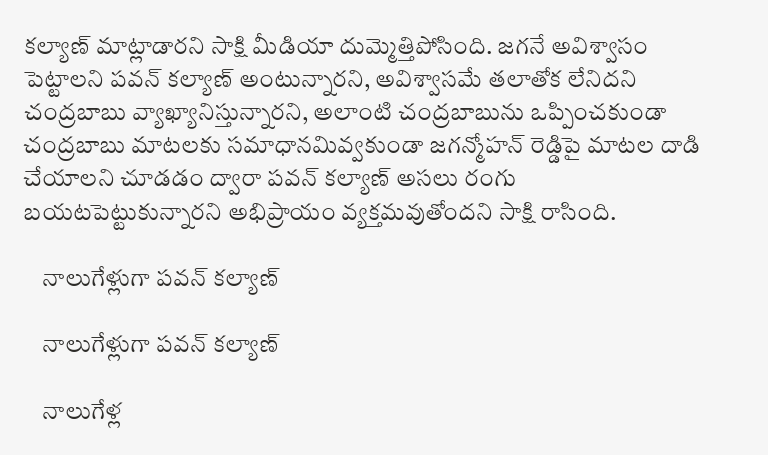కల్యాణ్ మాట్లాడారని సాక్షి మీడియా దుమ్మెత్తిపోసింది. జగనే అవిశ్వాసం పెట్టాలని పవన్ కల్యాణ్ అంటున్నారని, అవిశ్వాసమే తలాతోక లేనిదని చంద్రబాబు వ్యాఖ్యానిస్తున్నారని, అలాంటి చంద్రబాబును ఒప్పించకుండా చంద్రబాబు మాటలకు సమాధానమివ్వకుండా జగన్మోహన్ రెడ్డిపై మాటల దాడి చేయాలని చూడడం ద్వారా పవన్ కల్యాణ్ అసలు రంగు బయటపెట్టుకున్నారని అభిప్రాయం వ్యక్తమవుతోందని సాక్షి రాసింది.

    నాలుగేళ్లుగా పవన్ కల్యాణ్

    నాలుగేళ్లుగా పవన్ కల్యాణ్

    నాలుగేళ్ల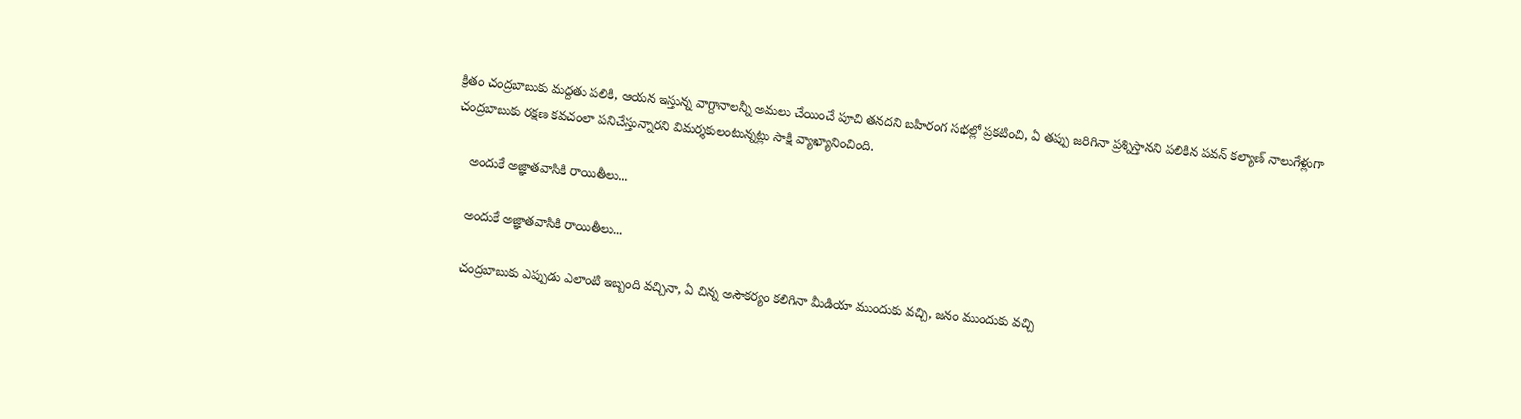క్రితం చంద్రబాబుకు మద్దతు పలికి, ఆయన ఇస్తున్న వాగ్దానాలన్నీ అమలు చేయించే పూచి తనదని బహిరంగ సభల్లో ప్రకటించి, ఏ తప్పు జరిగినా ప్రశ్నిస్తానని పలికిన పవన్ కల్యాణ్ నాలుగేళ్లుగా చంద్రబాబుకు రక్షణ కవచంలా పనిచేస్తున్నారని విమర్శకులంటున్నట్లు సాక్షి వ్యాఖ్యానించింది.

    అందుకే అజ్ఞాతవాసికి రాయితీలు...

    అందుకే అజ్ఞాతవాసికి రాయితీలు...

    చంద్రబాబుకు ఎప్పుడు ఎలాంటి ఇబ్బంది వచ్చినా, ఏ చిన్న అసౌకర్యం కలిగినా మీడియా ముందుకు వచ్చి, జనం ముందుకు వచ్చి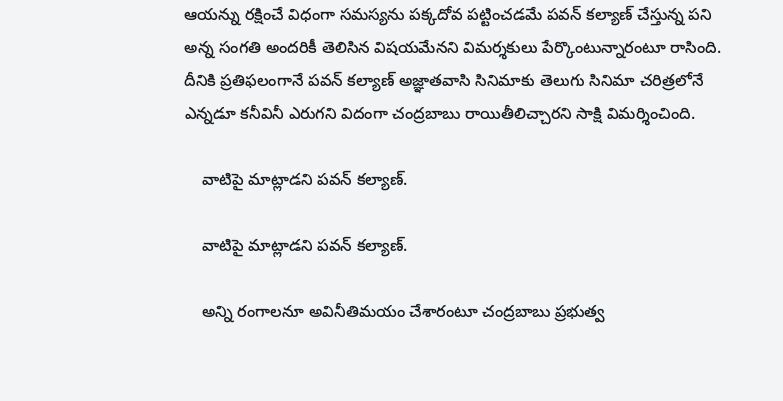ఆయన్ను రక్షించే విధంగా సమస్యను పక్కదోవ పట్టించడమే పవన్ కల్యాణ్ చేస్తున్న పని అన్న సంగతి అందరికీ తెలిసిన విషయమేనని విమర్శకులు పేర్కొంటున్నారంటూ రాసింది. దీనికి ప్రతిఫలంగానే పవన్ కల్యాణ్ అజ్ఞాతవాసి సినిమాకు తెలుగు సినిమా చరిత్రలోనే ఎన్నడూ కనీవినీ ఎరుగని విదంగా చంద్రబాబు రాయితీలిచ్చారని సాక్షి విమర్శించింది.

    వాటిపై మాట్లాడని పవన్ కల్యాణ్.

    వాటిపై మాట్లాడని పవన్ కల్యాణ్.

    అన్ని రంగాలనూ అవినీతిమయం చేశారంటూ చంద్రబాబు ప్రభుత్వ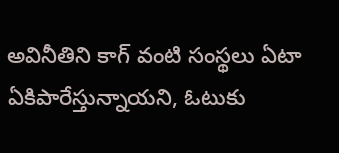అవినీతిని కాగ్ వంటి సంస్థలు ఏటా ఏకిపారేస్తున్నాయని, ఓటుకు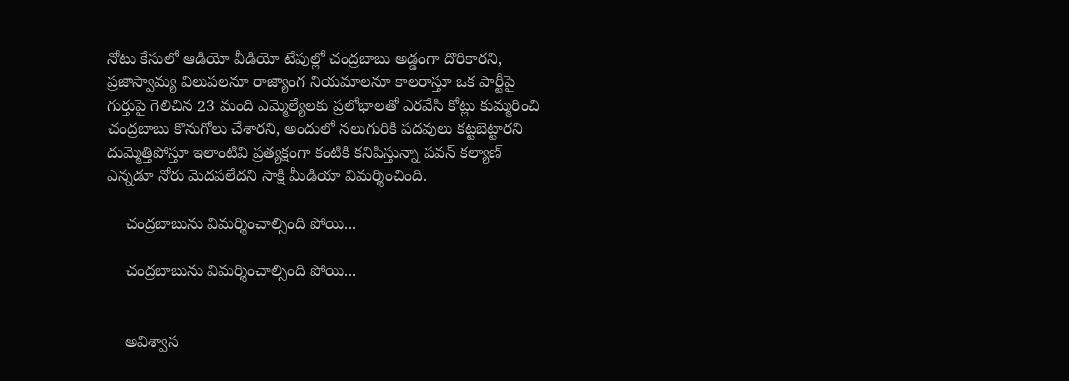నోటు కేసులో ఆడియో వీడియో టేపుల్లో చంద్రబాబు అడ్డంగా దొరికారని, ప్రజాస్వామ్య విలుపలనూ రాజ్యాంగ నియమాలనూ కాలరాస్తూ ఒక పార్టీపై గుర్తుపై గెలిచిన 23 మంది ఎమ్మెల్యేలకు ప్రలోభాలతో ఎరవేసి కోట్లు కుమ్మరించి చంద్రబాబు కొనుగోలు చేశారని, అందులో నలుగురికి పదవులు కట్టబెట్టారని దుమ్మెత్తిపోస్తూ ఇలాంటివి ప్రత్యక్షంగా కంటికి కనిపిస్తున్నా పవన్ కల్యాణ్ ఎన్నడూ నోరు మెదపలేదని సాక్షి మీడియా విమర్శించింది.

    చంద్రబాబును విమర్శించాల్సింది పోయి...

    చంద్రబాబును విమర్శించాల్సింది పోయి...


    అవిశ్వాస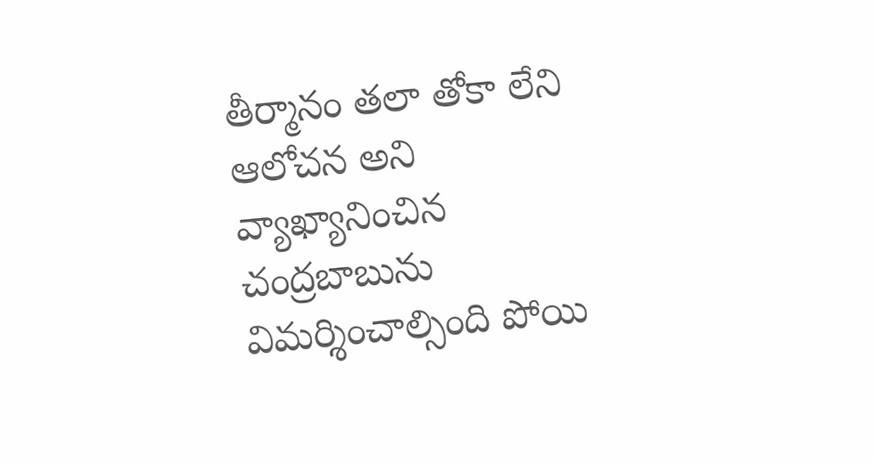తీర్మానం తలా తోకా లేని ఆలోచన అని వ్యాఖ్యానించిన చంద్రబాబును విమర్శించాల్సింది పోయి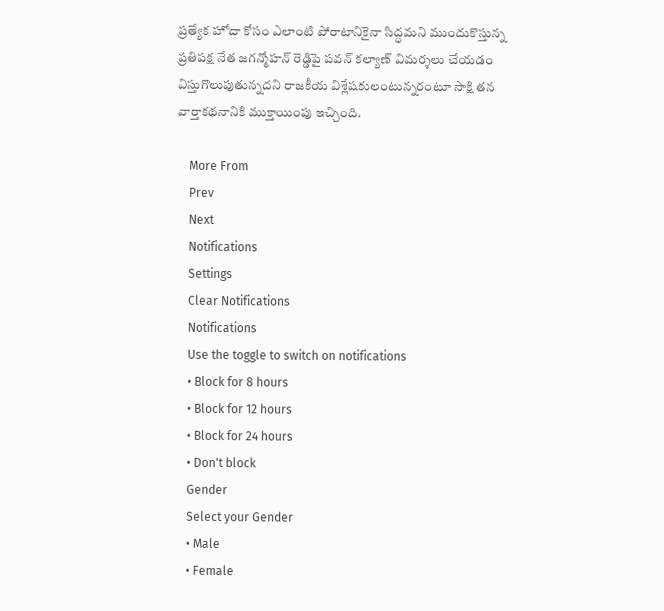ప్రత్యేక హోదా కోసం ఎలాంటి పోరాటానికైనా సిద్ధమని ముందుకొస్తున్న ప్రతిపక్ష నేత జగన్మోహన్ రెడ్డిపై పవన్ కల్యాణ్ విమర్శలు చేయడం విస్తుగొలుపుతున్నదని రాజకీయ విశ్లేషకులంటున్నరంటూ సాక్షి తన వార్తాకథనానికి ముక్తాయింపు ఇచ్చింది.

    More From
    Prev
    Next
    Notifications
    Settings
    Clear Notifications
    Notifications
    Use the toggle to switch on notifications
    • Block for 8 hours
    • Block for 12 hours
    • Block for 24 hours
    • Don't block
    Gender
    Select your Gender
    • Male
    • Female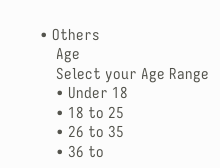• Others
    Age
    Select your Age Range
    • Under 18
    • 18 to 25
    • 26 to 35
    • 36 to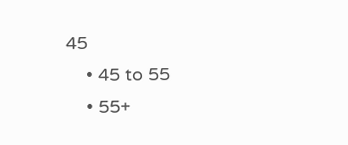45
    • 45 to 55
    • 55+